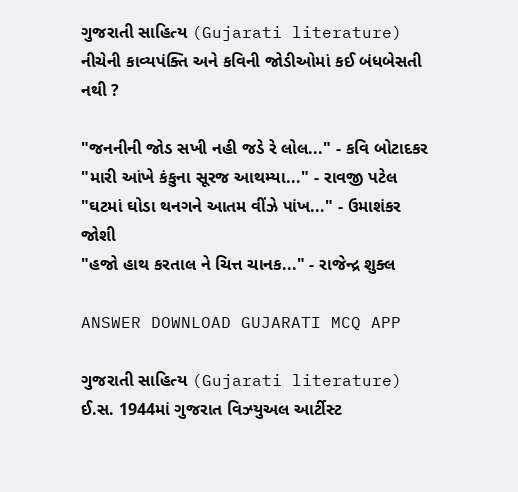ગુજરાતી સાહિત્ય (Gujarati literature)
નીચેની કાવ્યપંક્તિ અને કવિની જોડીઓમાં કઈ બંધબેસતી નથી ?

"જનનીની જોડ સખી નહી જડે રે લોલ..." - કવિ બોટાદકર
"મારી આંખે કંકુના સૂરજ આથમ્યા..." - રાવજી પટેલ
"ઘટમાં ઘોડા થનગને આતમ વીંઝે પાંખ..." - ઉમાશંકર જોશી
"હજો હાથ કરતાલ ને ચિત્ત ચાનક..." - રાજેન્દ્ર શુક્લ

ANSWER DOWNLOAD GUJARATI MCQ APP

ગુજરાતી સાહિત્ય (Gujarati literature)
ઈ.સ. 1944માં ગુજરાત વિઝ્યુઅલ આર્ટીસ્ટ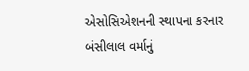એસોસિએશનની સ્થાપના કરનાર બંસીલાલ વર્માનું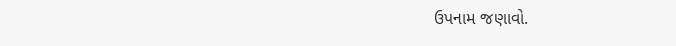ઉપનામ જણાવો.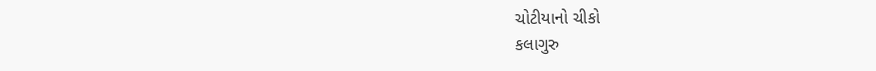ચોટીયાનો ચીકો
કલાગુરુ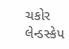ચકોર
લેન્ડસ્કેપ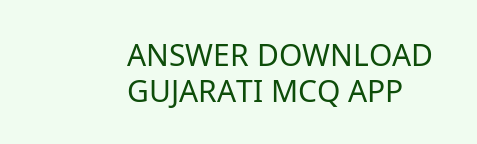ANSWER DOWNLOAD GUJARATI MCQ APP